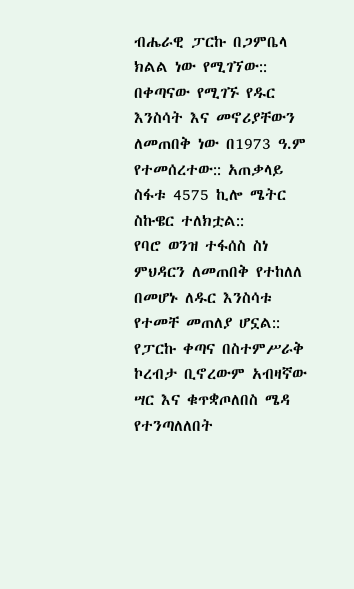ብሔራዊ ፓርኩ በጋምቤላ ክልል ነው የሚገኘው:: በቀጣናው የሚገኙ የዱር እንስሳት እና መኖሪያቸውን ለመጠበቅ ነው በ1973 ዓ.ም የተመሰረተው:: አጠቃላይ ስፋቱ 4575 ኪሎ ሜትር ስኩዌር ተለክቷል::
የባሮ ወንዝ ተፋሰስ ስነ ምህዳርን ለመጠበቅ የተከለለ በመሆኑ ለዱር እንስሳቱ የተመቸ መጠለያ ሆኗል::
የፓርኩ ቀጣና በስተምሥራቅ ኮረብታ ቢኖረውም አብዛኛው ሣር እና ቁጥቋጦለበስ ሜዳ የተንጣለለበት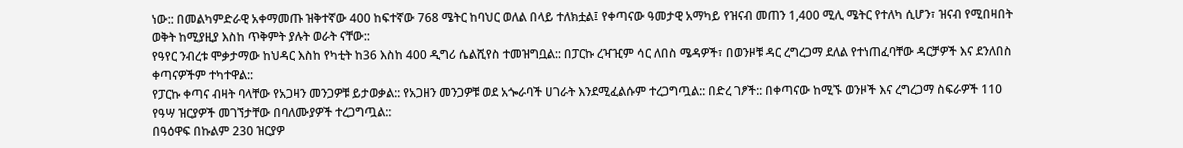ነው:: በመልካምድራዊ አቀማመጡ ዝቅተኛው 400 ከፍተኛው 768 ሜትር ከባህር ወለል በላይ ተለክቷል፤ የቀጣናው ዓመታዊ አማካይ የዝናብ መጠን 1,400 ሚሊ ሜትር የተለካ ሲሆን፣ ዝናብ የሚበዛበት ወቅት ከሚያዚያ እስከ ጥቅምት ያሉት ወራት ናቸው::
የዓየር ንብረቱ ሞቃታማው ከህዳር እስከ የካቲት ከ36 እስከ 400 ዲግሪ ሴልሺየስ ተመዝግቧል:: በፓርኩ ረዣዢም ሳር ለበስ ሜዳዎች፣ በወንዞቹ ዳር ረግረጋማ ደለል የተነጠፈባቸው ዳርቻዎች እና ደንለበስ ቀጣናዎችም ተካተዋል::
የፓርኩ ቀጣና ብዛት ባላቸው የአጋዛን መንጋዎቹ ይታወቃል:: የአጋዘን መንጋዎቹ ወደ አጐራባች ሀገራት እንደሚፈልሱም ተረጋግጧል:: በድረ ገፆች:: በቀጣናው ከሚኙ ወንዞች እና ረግረጋማ ስፍራዎች 110 የዓሣ ዝርያዎች መገኘታቸው በባለሙያዎች ተረጋግጧል::
በዓዕዋፍ በኩልም 230 ዝርያዎ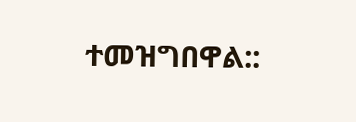ተመዝግበዋል::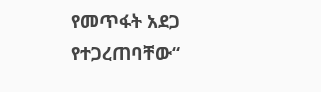የመጥፋት አደጋ የተጋረጠባቸው“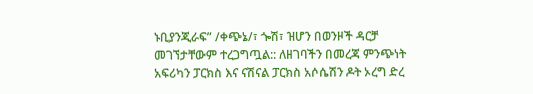ኑቢያንጂራፍ” /ቀጭኔ/፣ ጐሽ፣ ዝሆን በወንዞች ዳርቻ መገኘታቸውም ተረጋግጧል:: ለዘገባችን በመረጃ ምንጭነት አፍሪካን ፓርክስ እና ናሽናል ፓርክስ አሶሴሽን ዶት ኦረግ ድረ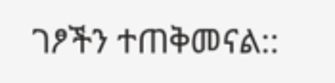ገፆችን ተጠቅመናል::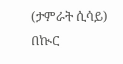(ታምራት ሲሳይ)
በኲር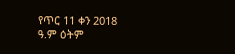የጥር 11 ቀን 2018 ዓ.ም ዕትም